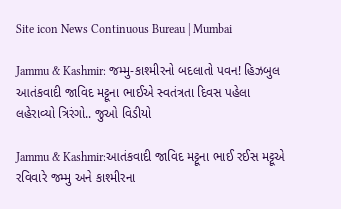Site icon News Continuous Bureau | Mumbai

Jammu & Kashmir: જમ્મુ-કાશ્મીરનો બદલાતો પવન! હિઝબુલ આતંકવાદી જાવિદ મટ્ટૂના ભાઈએ સ્વતંત્રતા દિવસ પહેલા લહેરાવ્યો ત્રિરંગો.. જુઓ વિડીયો

Jammu & Kashmir:આતંકવાદી જાવિદ મટ્ટૂના ભાઈ રઈસ મટ્ટૂએ રવિવારે જમ્મુ અને કાશ્મીરના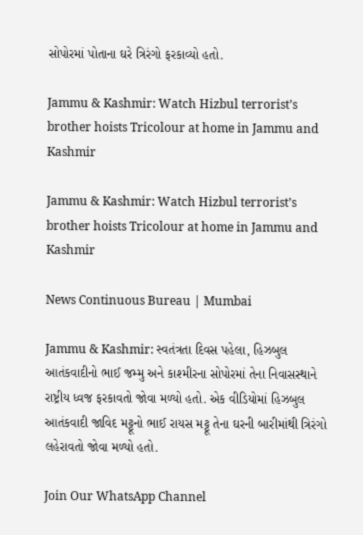સોપોરમાં પોતાના ઘરે ત્રિરંગો ફરકાવ્યો હતો.

Jammu & Kashmir: Watch Hizbul terrorist’s brother hoists Tricolour at home in Jammu and Kashmir

Jammu & Kashmir: Watch Hizbul terrorist’s brother hoists Tricolour at home in Jammu and Kashmir

News Continuous Bureau | Mumbai

Jammu & Kashmir: સ્વતંત્રતા દિવસ પહેલા, હિઝબુલ આતંકવાદીનો ભાઈ જમ્મુ અને કાશ્મીરના સોપોરમાં તેના નિવાસસ્થાને રાષ્ટ્રીય ધ્વજ ફરકાવતો જોવા મળ્યો હતો. એક વીડિયોમાં હિઝબુલ આતંકવાદી જાવિદ મટ્ટૂનો ભાઈ રાયસ મટ્ટૂ તેના ઘરની બારીમાંથી ત્રિરંગો લહેરાવતો જોવા મળ્યો હતો.

Join Our WhatsApp Channel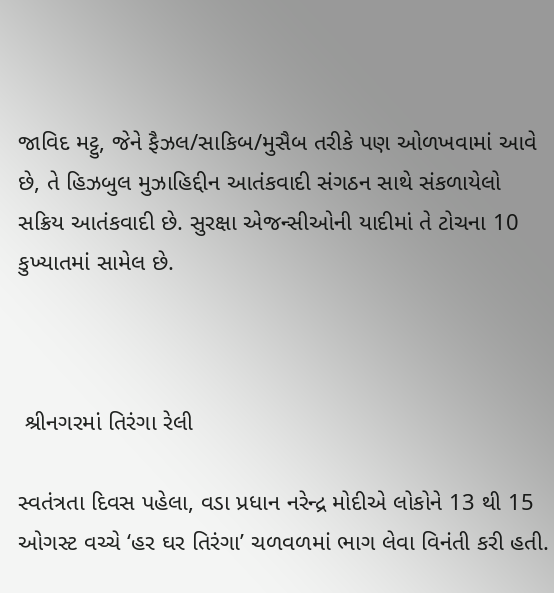જાવિદ મટ્ટુ, જેને ફૈઝલ/સાકિબ/મુસૈબ તરીકે પણ ઓળખવામાં આવે છે, તે હિઝબુલ મુઝાહિદ્દીન આતંકવાદી સંગઠન સાથે સંકળાયેલો સક્રિય આતંકવાદી છે. સુરક્ષા એજન્સીઓની યાદીમાં તે ટોચના 10 કુખ્યાતમાં સામેલ છે.



 શ્રીનગરમાં તિરંગા રેલી

સ્વતંત્રતા દિવસ પહેલા, વડા પ્રધાન નરેન્દ્ર મોદીએ લોકોને 13 થી 15 ઓગસ્ટ વચ્ચે ‘હર ઘર તિરંગા’ ચળવળમાં ભાગ લેવા વિનંતી કરી હતી.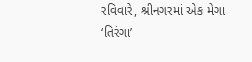રવિવારે, શ્રીનગરમાં એક મેગા ‘તિરંગા’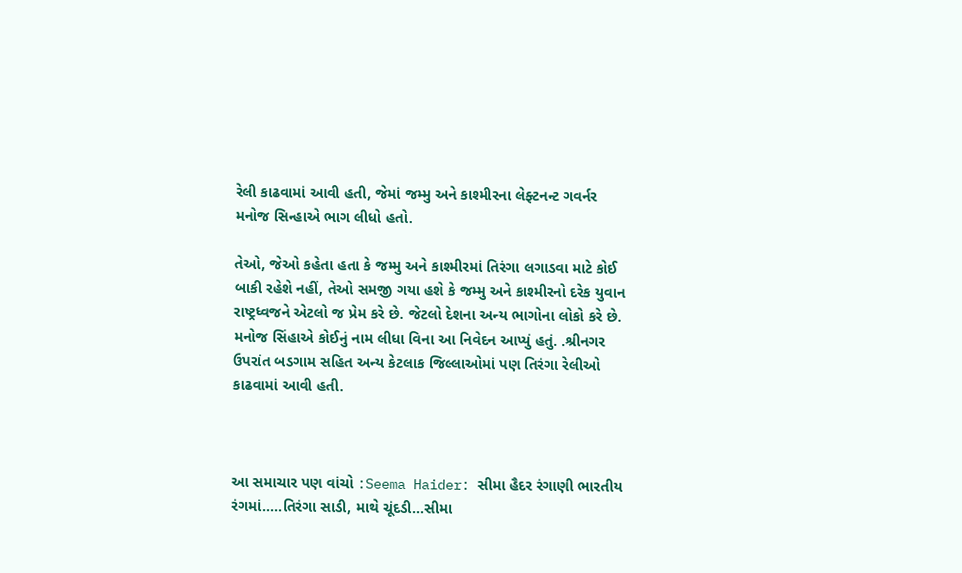રેલી કાઢવામાં આવી હતી, જેમાં જમ્મુ અને કાશ્મીરના લેફ્ટનન્ટ ગવર્નર મનોજ સિન્હાએ ભાગ લીધો હતો.

તેઓ, જેઓ કહેતા હતા કે જમ્મુ અને કાશ્મીરમાં તિરંગા લગાડવા માટે કોઈ બાકી રહેશે નહીં, તેઓ સમજી ગયા હશે કે જમ્મુ અને કાશ્મીરનો દરેક યુવાન રાષ્ટ્રધ્વજને એટલો જ પ્રેમ કરે છે. જેટલો દેશના અન્ય ભાગોના લોકો કરે છે. મનોજ સિંહાએ કોઈનું નામ લીધા વિના આ નિવેદન આપ્યું હતું. .શ્રીનગર ઉપરાંત બડગામ સહિત અન્ય કેટલાક જિલ્લાઓમાં પણ તિરંગા રેલીઓ કાઢવામાં આવી હતી.



આ સમાચાર પણ વાંચો :Seema Haider: સીમા હૈદર રંગાણી ભારતીય રંગમાં…..તિરંગા સાડી, માથે ચૂંદડી…સીમા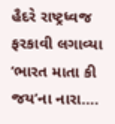હૈદરે રાષ્ટ્રધ્વજ ફરકાવી લગાવ્યા ‘ભારત માતા કી જય’ના નારા….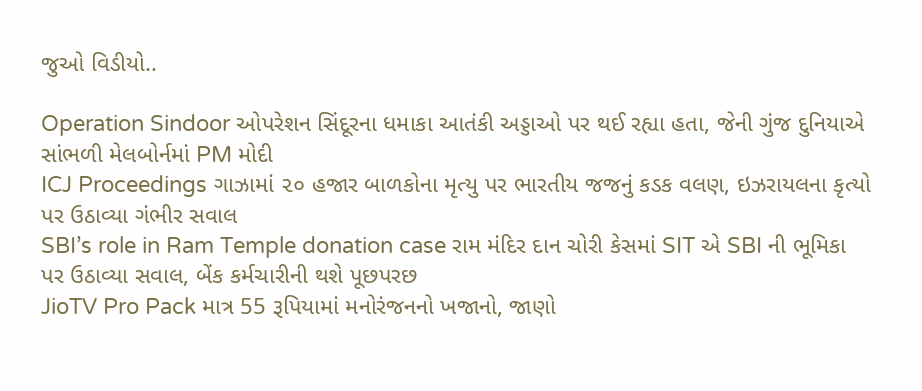જુઓ વિડીયો..

Operation Sindoor ઓપરેશન સિંદૂરના ધમાકા આતંકી અડ્ડાઓ પર થઈ રહ્યા હતા, જેની ગુંજ દુનિયાએ સાંભળી મેલબોર્નમાં PM મોદી
ICJ Proceedings ગાઝામાં ૨૦ હજાર બાળકોના મૃત્યુ પર ભારતીય જજનું કડક વલણ, ઇઝરાયલના કૃત્યો પર ઉઠાવ્યા ગંભીર સવાલ
SBI’s role in Ram Temple donation case રામ મંદિર દાન ચોરી કેસમાં SIT એ SBI ની ભૂમિકા પર ઉઠાવ્યા સવાલ, બેંક કર્મચારીની થશે પૂછપરછ
JioTV Pro Pack માત્ર 55 રૂપિયામાં મનોરંજનનો ખજાનો, જાણો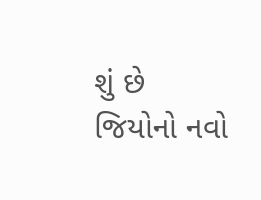શું છે જિયોનો નવો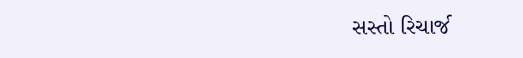સસ્તો રિચાર્જ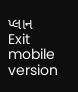પ્લાન
Exit mobile version